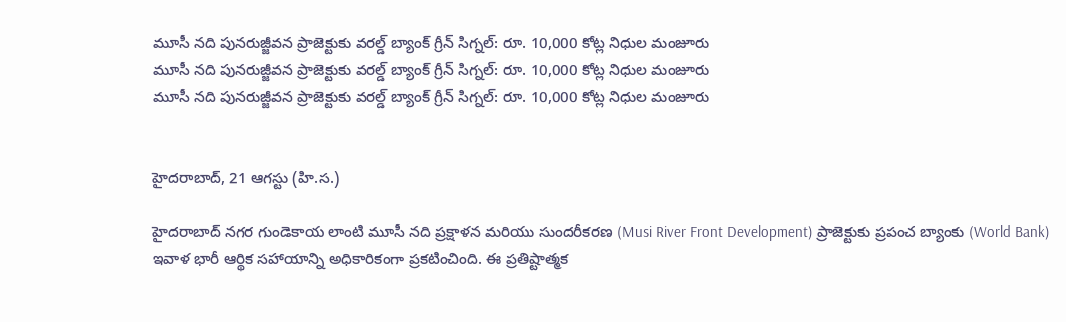మూసీ నది పునరుజ్జీవన ప్రాజెక్టుకు వరల్డ్ బ్యాంక్ గ్రీన్ సిగ్నల్: రూ. 10,000 కోట్ల నిధుల మంజూరు
మూసీ నది పునరుజ్జీవన ప్రాజెక్టుకు వరల్డ్ బ్యాంక్ గ్రీన్ సిగ్నల్: రూ. 10,000 కోట్ల నిధుల మంజూరు
మూసీ నది పునరుజ్జీవన ప్రాజెక్టుకు వరల్డ్ బ్యాంక్ గ్రీన్ సిగ్నల్: రూ. 10,000 కోట్ల నిధుల మంజూరు


హైదరాబాద్, 21 ఆగస్టు (హి.స.)

హైదరాబాద్ నగర గుండెకాయ లాంటి మూసీ నది ప్రక్షాళన మరియు సుందరీకరణ (Musi River Front Development) ప్రాజెక్టుకు ప్రపంచ బ్యాంకు (World Bank) ఇవాళ భారీ ఆర్థిక సహాయాన్ని అధికారికంగా ప్రకటించింది. ఈ ప్రతిష్టాత్మక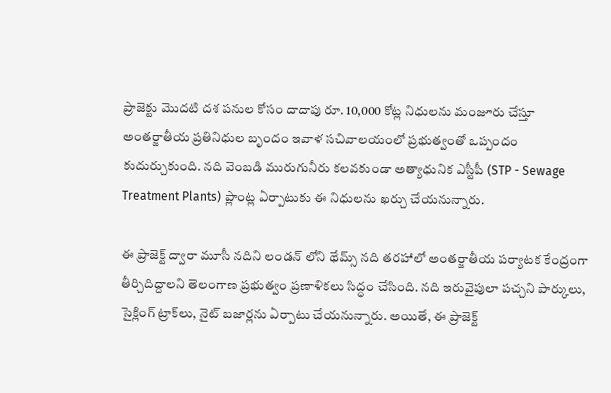ప్రాజెక్టు మొదటి దశ పనుల కోసం దాదాపు రూ. 10,000 కోట్ల నిధులను మంజూరు చేస్తూ అంతర్జాతీయ ప్రతినిధుల బృందం ఇవాళ సచివాలయంలో ప్రభుత్వంతో ఒప్పందం కుదుర్చుకుంది. నది వెంబడి మురుగునీరు కలవకుండా అత్యాధునిక ఎస్టీపీ (STP - Sewage Treatment Plants) ప్లాంట్ల ఏర్పాటుకు ఈ నిధులను ఖర్చు చేయనున్నారు.

ఈ ప్రాజెక్ట్ ద్వారా మూసీ నదిని లండన్ లోని థేమ్స్ నది తరహాలో అంతర్జాతీయ పర్యాటక కేంద్రంగా తీర్చిదిద్దాలని తెలంగాణ ప్రభుత్వం ప్రణాళికలు సిద్ధం చేసింది. నది ఇరువైపులా పచ్చని పార్కులు, సైక్లింగ్ ట్రాక్‌లు, నైట్ బజార్లను ఏర్పాటు చేయనున్నారు. అయితే, ఈ ప్రాజెక్ట్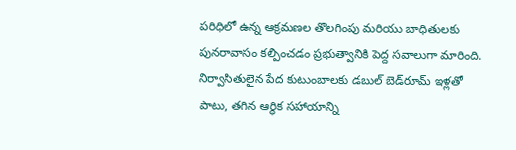పరిధిలో ఉన్న ఆక్రమణల తొలగింపు మరియు బాధితులకు పునరావాసం కల్పించడం ప్రభుత్వానికి పెద్ద సవాలుగా మారింది. నిర్వాసితులైన పేద కుటుంబాలకు డబుల్ బెడ్‌రూమ్ ఇళ్లతో పాటు, తగిన ఆర్థిక సహాయాన్ని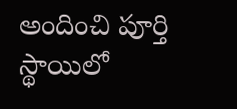అందించి పూర్తి స్థాయిలో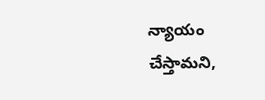న్యాయం చేస్తామని,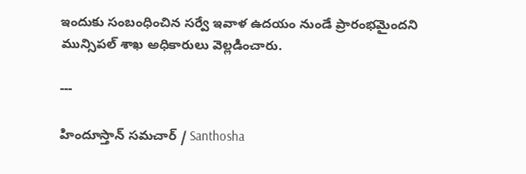ఇందుకు సంబంధించిన సర్వే ఇవాళ ఉదయం నుండే ప్రారంభమైందని మున్సిపల్ శాఖ అధికారులు వెల్లడించారు.

---

హిందూస్తాన్ సమచార్ / Santhosha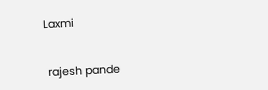Laxmi


 rajesh pande